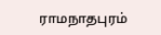ராமநாதபுரம்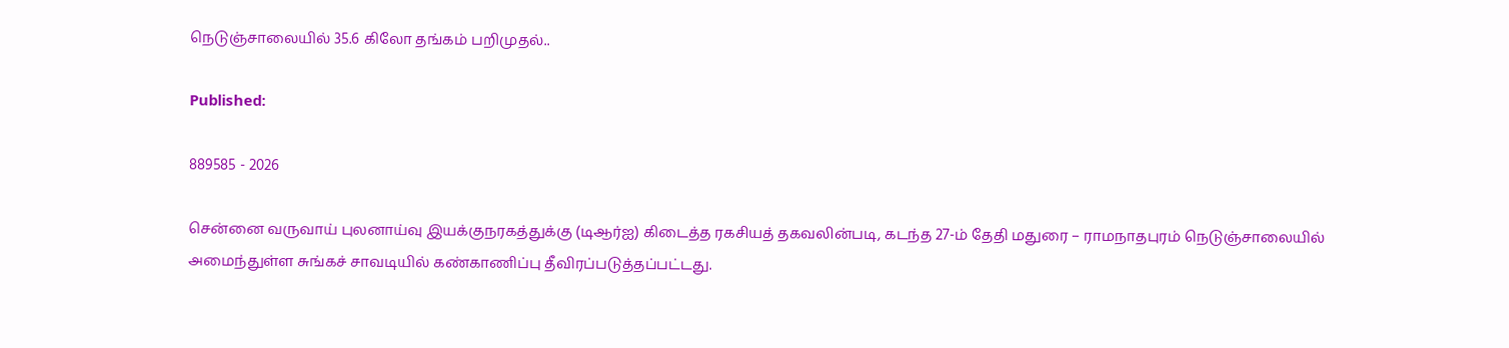நெடுஞ்சாலையில் 35.6 கிலோ தங்கம் பறிமுதல்..

Published:

889585 - 2026

சென்னை வருவாய் புலனாய்வு இயக்குநரகத்துக்கு (டிஆர்ஐ) கிடைத்த ரகசியத் தகவலின்படி, கடந்த 27-ம் தேதி மதுரை – ராமநாதபுரம் நெடுஞ்சாலையில் அமைந்துள்ள சுங்கச் சாவடியில் கண்காணிப்பு தீவிரப்படுத்தப்பட்டது.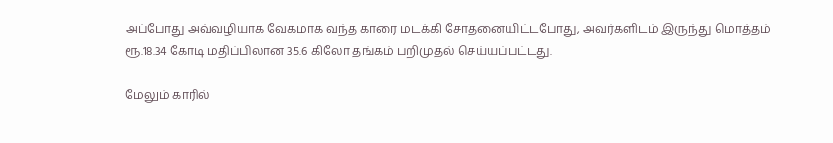அப்போது அவ்வழியாக வேகமாக வந்த காரை மடக்கி சோதனையிட்டபோது, அவர்களிடம் இருந்து மொத்தம் ரூ.18.34 கோடி மதிப்பிலான 35.6 கிலோ தங்கம் பறிமுதல் செய்யப்பட்டது.

மேலும் காரில்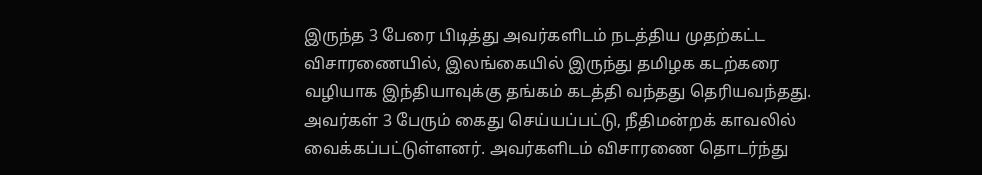இருந்த 3 பேரை பிடித்து அவர்களிடம் நடத்திய முதற்கட்ட விசாரணையில், இலங்கையில் இருந்து தமிழக கடற்கரை வழியாக இந்தியாவுக்கு தங்கம் கடத்தி வந்தது தெரியவந்தது. அவர்கள் 3 பேரும் கைது செய்யப்பட்டு, நீதிமன்றக் காவலில் வைக்கப்பட்டுள்ளனர். அவர்களிடம் விசாரணை தொடர்ந்து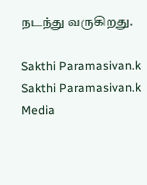நடந்து வருகிறது.

Sakthi Paramasivan.k
Sakthi Paramasivan.k
Media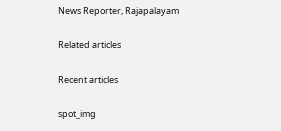News Reporter, Rajapalayam

Related articles

Recent articles

spot_img